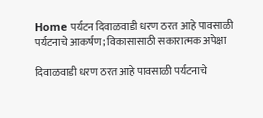Home पर्यटन दिवाळवाडी धरण ठरत आहे पावसाळी पर्यटनाचे आकर्षण; विकासासाठी सकारात्मक अपेक्षा

दिवाळवाडी धरण ठरत आहे पावसाळी पर्यटनाचे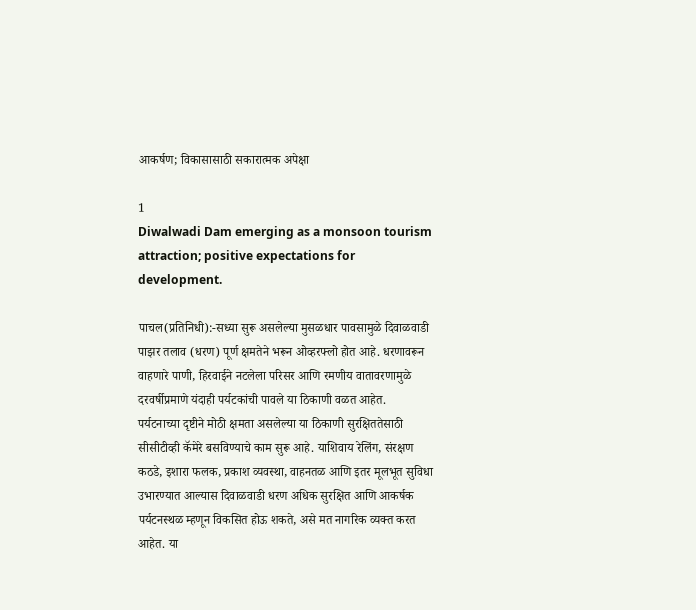आकर्षण; विकासासाठी सकारात्मक अपेक्षा

1
Diwalwadi Dam emerging as a monsoon tourism attraction; positive expectations for development.

पाचल(प्रतिनिधी):-सध्या सुरू असलेल्या मुसळधार पावसामुळे दिवाळवाडी पाझर तलाव (धरण) पूर्ण क्षमतेने भरून ओव्हरफ्लो होत आहे. धरणावरून वाहणारे पाणी, हिरवाईने नटलेला परिसर आणि रमणीय वातावरणामुळे दरवर्षीप्रमाणे यंदाही पर्यटकांची पावले या ठिकाणी वळत आहेत.
पर्यटनाच्या दृष्टीने मोठी क्षमता असलेल्या या ठिकाणी सुरक्षिततेसाठी सीसीटीव्ही कॅमेरे बसविण्याचे काम सुरू आहे. याशिवाय रेलिंग, संरक्षण कठडे, इशारा फलक, प्रकाश व्यवस्था, वाहनतळ आणि इतर मूलभूत सुविधा उभारण्यात आल्यास दिवाळवाडी धरण अधिक सुरक्षित आणि आकर्षक पर्यटनस्थळ म्हणून विकसित होऊ शकते, असे मत नागरिक व्यक्त करत आहेत. या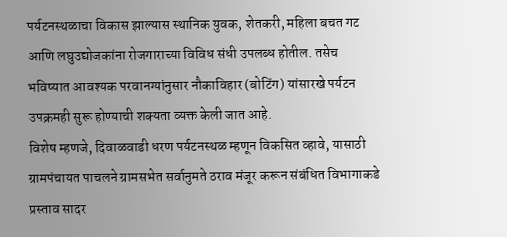पर्यटनस्थळाचा विकास झाल्यास स्थानिक युवक, शेतकरी, महिला बचत गट आणि लघुउद्योजकांना रोजगाराच्या विविध संधी उपलब्ध होतील. तसेच भविष्यात आवश्यक परवानग्यांनुसार नौकाविहार (बोटिंग) यांसारखे पर्यटन उपक्रमही सुरू होण्याची शक्यता व्यक्त केली जात आहे.
विशेष म्हणजे, दिवाळवाडी धरण पर्यटनस्थळ म्हणून विकसित व्हावे, यासाठी ग्रामपंचायत पाचलने ग्रामसभेत सर्वानुमते ठराव मंजूर करून संबंधित विभागाकडे प्रस्ताव सादर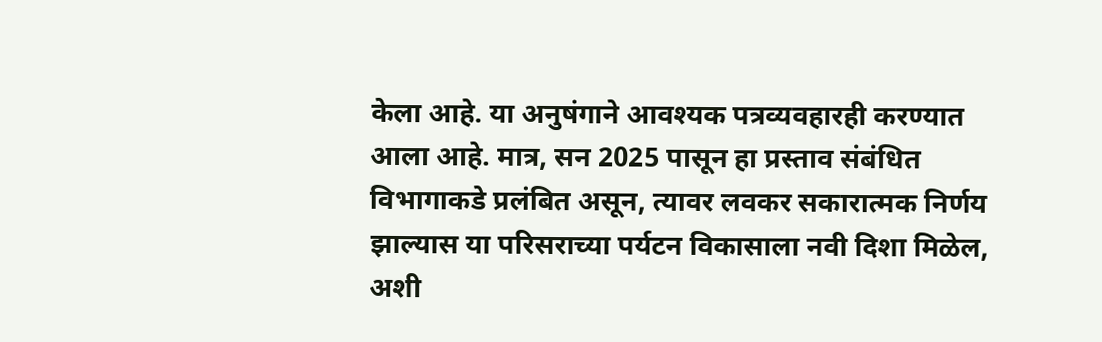केला आहे. या अनुषंगाने आवश्यक पत्रव्यवहारही करण्यात आला आहे. मात्र, सन 2025 पासून हा प्रस्ताव संबंधित विभागाकडे प्रलंबित असून, त्यावर लवकर सकारात्मक निर्णय झाल्यास या परिसराच्या पर्यटन विकासाला नवी दिशा मिळेल, अशी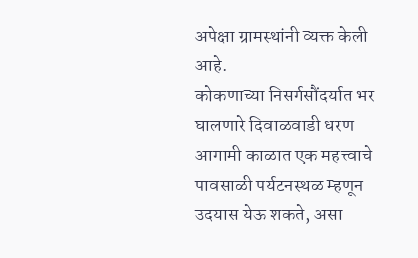अपेक्षा ग्रामस्थांनी व्यक्त केली आहे.
कोकणाच्या निसर्गसौंदर्यात भर घालणारे दिवाळवाडी धरण आगामी काळात एक महत्त्वाचे पावसाळी पर्यटनस्थळ म्हणून उदयास येऊ शकते, असा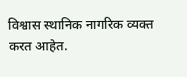विश्वास स्थानिक नागरिक व्यक्त करत आहेत.